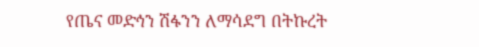የጤና መድኅን ሽፋንን ለማሳደግ በትኩረት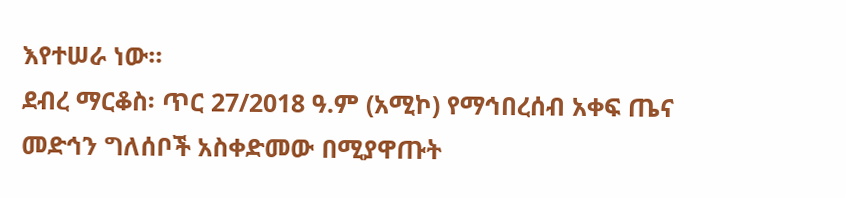እየተሠራ ነው።
ደብረ ማርቆስ፡ ጥር 27/2018 ዓ.ም (አሚኮ) የማኅበረሰብ አቀፍ ጤና መድኅን ግለሰቦች አስቀድመው በሚያዋጡት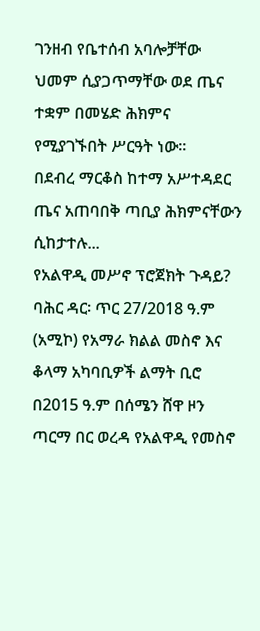ገንዘብ የቤተሰብ አባሎቻቸው ህመም ሲያጋጥማቸው ወደ ጤና ተቋም በመሄድ ሕክምና የሚያገኙበት ሥርዓት ነው፡፡
በደብረ ማርቆስ ከተማ አሥተዳደር ጤና አጠባበቅ ጣቢያ ሕክምናቸውን ሲከታተሉ...
የአልዋዲ መሥኖ ፕሮጀክት ጉዳይ?
ባሕር ዳር፡ ጥር 27/2018 ዓ.ም (አሚኮ) የአማራ ክልል መስኖ እና ቆላማ አካባቢዎች ልማት ቢሮ በ2015 ዓ.ም በሰሜን ሸዋ ዞን ጣርማ በር ወረዳ የአልዋዲ የመስኖ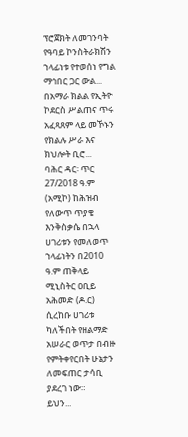ፕሮጀክት ለመገንባት የዓባይ ኮንስትራክሽን ኀላፊነቱ የተወሰነ የግል ማኅበር ጋር ውል...
በአማራ ክልል የኢትዮ ኮደርስ ሥልጠና ጥሩ አፈጻጸም ላይ መኾኑን የክልሉ ሥራ እና ክህሎት ቢሮ...
ባሕር ዳር፡ ጥር 27/2018 ዓ.ም (አሚኮ) ከሕዝብ የለውጥ ጥያቄ እንቅስቃሴ በኋላ ሀገሪቱን የመለወጥ ኀላፊነትን በ2010 ዓ.ም ጠቅላይ ሚኒስትር ዐቢይ አሕመድ (ዶ.ር) ሲረከቡ ሀገሪቱ ካለችበት የዘልማድ አሠራር ወጥታ በብዙ የምትቀየርበት ሁኔታን ለመፍጠር ታሳቢ ያደረገ ነው።
ይህን...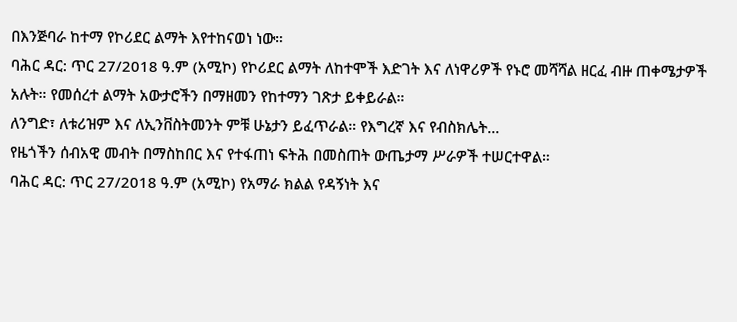በእንጅባራ ከተማ የኮሪደር ልማት እየተከናወነ ነው።
ባሕር ዳር: ጥር 27/2018 ዓ.ም (አሚኮ) የኮሪደር ልማት ለከተሞች እድገት እና ለነዋሪዎች የኑሮ መሻሻል ዘርፈ ብዙ ጠቀሜታዎች አሉት። የመሰረተ ልማት አውታሮችን በማዘመን የከተማን ገጽታ ይቀይራል።
ለንግድ፣ ለቱሪዝም እና ለኢንቨስትመንት ምቹ ሁኔታን ይፈጥራል። የእግረኛ እና የብስክሌት...
የዜጎችን ሰብአዊ መብት በማስከበር እና የተፋጠነ ፍትሕ በመስጠት ውጤታማ ሥራዎች ተሠርተዋል።
ባሕር ዳር: ጥር 27/2018 ዓ.ም (አሚኮ) የአማራ ክልል የዳኝነት እና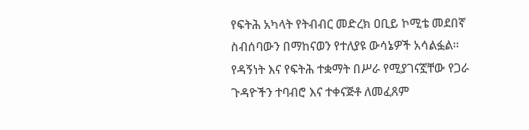የፍትሕ አካላት የትብብር መድረክ ዐቢይ ኮሚቴ መደበኛ ስብሰባውን በማከናወን የተለያዩ ውሳኔዎች አሳልፏል።
የዳኝነት እና የፍትሕ ተቋማት በሥራ የሚያገናኟቸው የጋራ ጉዳዮችን ተባብሮ እና ተቀናጅቶ ለመፈጸም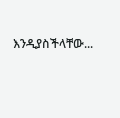እንዲያስችላቸው...